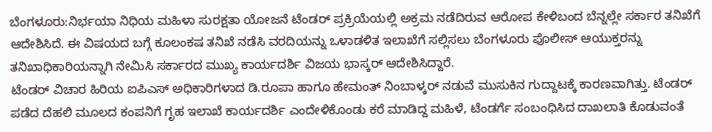ಬೆಂಗಳೂರು:ನಿರ್ಭಯಾ ನಿಧಿಯ ಮಹಿಳಾ ಸುರಕ್ಷತಾ ಯೋಜನೆ ಟೆಂಡರ್ ಪ್ರಕ್ರಿಯೆಯಲ್ಲಿ ಅಕ್ರಮ ನಡೆದಿರುವ ಆರೋಪ ಕೇಳಿಬಂದ ಬೆನ್ನಲ್ಲೇ ಸರ್ಕಾರ ತನಿಖೆಗೆ ಆದೇಶಿಸಿದೆ. ಈ ವಿಷಯದ ಬಗ್ಗೆ ಕೂಲಂಕಷ ತನಿಖೆ ನಡೆಸಿ ವರದಿಯನ್ನು ಒಳಾಡಳಿತ ಇಲಾಖೆಗೆ ಸಲ್ಲಿಸಲು ಬೆಂಗಳೂರು ಪೊಲೀಸ್ ಆಯುಕ್ತರನ್ನು ತನಿಖಾಧಿಕಾರಿಯನ್ನಾಗಿ ನೇಮಿಸಿ ಸರ್ಕಾರದ ಮುಖ್ಯ ಕಾರ್ಯದರ್ಶಿ ವಿಜಯ ಭಾಸ್ಕರ್ ಆದೇಶಿಸಿದ್ದಾರೆ.
ಟೆಂಡರ್ ವಿಚಾರ ಹಿರಿಯ ಐಪಿಎಸ್ ಅಧಿಕಾರಿಗಳಾದ ಡಿ.ರೂಪಾ ಹಾಗೂ ಹೇಮಂತ್ ನಿಂಬಾಳ್ಕರ್ ನಡುವೆ ಮುಸುಕಿನ ಗುದ್ದಾಟಕ್ಕೆ ಕಾರಣವಾಗಿತ್ತು. ಟೆಂಡರ್ ಪಡೆದ ದೆಹಲಿ ಮೂಲದ ಕಂಪನಿಗೆ ಗೃಹ ಇಲಾಖೆ ಕಾರ್ಯದರ್ಶಿ ಎಂದೇಳಿಕೊಂಡು ಕರೆ ಮಾಡಿದ್ದ ಮಹಿಳೆ, ಟೆಂಡರ್ಗೆ ಸಂಬಂಧಿಸಿದ ದಾಖಲಾತಿ ಕೊಡುವಂತೆ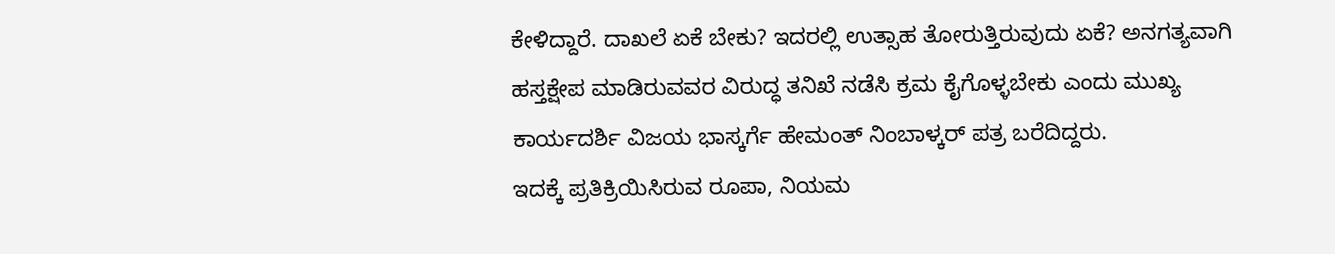ಕೇಳಿದ್ದಾರೆ. ದಾಖಲೆ ಏಕೆ ಬೇಕು? ಇದರಲ್ಲಿ ಉತ್ಸಾಹ ತೋರುತ್ತಿರುವುದು ಏಕೆ? ಅನಗತ್ಯವಾಗಿ ಹಸ್ತಕ್ಷೇಪ ಮಾಡಿರುವವರ ವಿರುದ್ಧ ತನಿಖೆ ನಡೆಸಿ ಕ್ರಮ ಕೈಗೊಳ್ಳಬೇಕು ಎಂದು ಮುಖ್ಯ ಕಾರ್ಯದರ್ಶಿ ವಿಜಯ ಭಾಸ್ಕರ್ಗೆ ಹೇಮಂತ್ ನಿಂಬಾಳ್ಕರ್ ಪತ್ರ ಬರೆದಿದ್ದರು.
ಇದಕ್ಕೆ ಪ್ರತಿಕ್ರಿಯಿಸಿರುವ ರೂಪಾ, ನಿಯಮ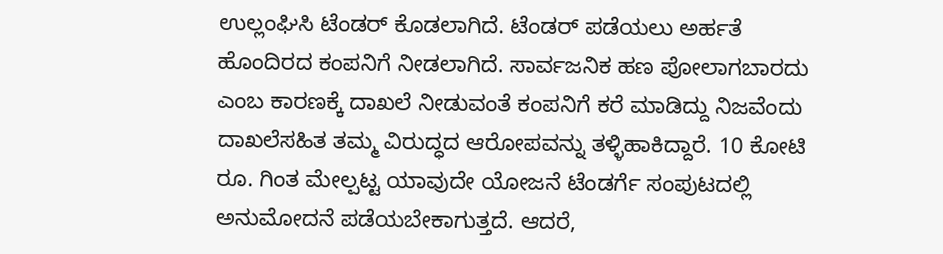ಉಲ್ಲಂಘಿಸಿ ಟೆಂಡರ್ ಕೊಡಲಾಗಿದೆ. ಟೆಂಡರ್ ಪಡೆಯಲು ಅರ್ಹತೆ ಹೊಂದಿರದ ಕಂಪನಿಗೆ ನೀಡಲಾಗಿದೆ. ಸಾರ್ವಜನಿಕ ಹಣ ಪೋಲಾಗಬಾರದು ಎಂಬ ಕಾರಣಕ್ಕೆ ದಾಖಲೆ ನೀಡುವಂತೆ ಕಂಪನಿಗೆ ಕರೆ ಮಾಡಿದ್ದು ನಿಜವೆಂದು ದಾಖಲೆಸಹಿತ ತಮ್ಮ ವಿರುದ್ಧದ ಆರೋಪವನ್ನು ತಳ್ಳಿಹಾಕಿದ್ದಾರೆ. 10 ಕೋಟಿ ರೂ. ಗಿಂತ ಮೇಲ್ಪಟ್ಟ ಯಾವುದೇ ಯೋಜನೆ ಟೆಂಡರ್ಗೆ ಸಂಪುಟದಲ್ಲಿ ಅನುಮೋದನೆ ಪಡೆಯಬೇಕಾಗುತ್ತದೆ. ಆದರೆ,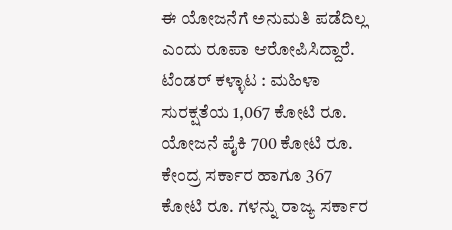ಈ ಯೋಜನೆಗೆ ಅನುಮತಿ ಪಡೆದಿಲ್ಲ ಎಂದು ರೂಪಾ ಆರೋಪಿಸಿದ್ದಾರೆ.
ಟೆಂಡರ್ ಕಳ್ಳಾಟ : ಮಹಿಳಾ ಸುರಕ್ಷತೆಯ 1,067 ಕೋಟಿ ರೂ. ಯೋಜನೆ ಪೈಕಿ 700 ಕೋಟಿ ರೂ. ಕೇಂದ್ರ ಸರ್ಕಾರ ಹಾಗೂ 367 ಕೋಟಿ ರೂ. ಗಳನ್ನು ರಾಜ್ಯ ಸರ್ಕಾರ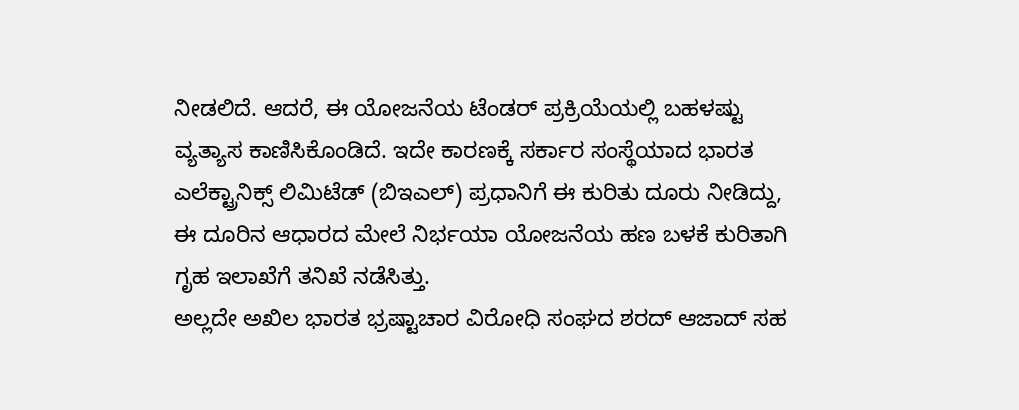ನೀಡಲಿದೆ. ಆದರೆ, ಈ ಯೋಜನೆಯ ಟೆಂಡರ್ ಪ್ರಕ್ರಿಯೆಯಲ್ಲಿ ಬಹಳಷ್ಟು ವ್ಯತ್ಯಾಸ ಕಾಣಿಸಿಕೊಂಡಿದೆ. ಇದೇ ಕಾರಣಕ್ಕೆ ಸರ್ಕಾರ ಸಂಸ್ಥೆಯಾದ ಭಾರತ ಎಲೆಕ್ಟ್ರಾನಿಕ್ಸ್ ಲಿಮಿಟೆಡ್ (ಬಿಇಎಲ್) ಪ್ರಧಾನಿಗೆ ಈ ಕುರಿತು ದೂರು ನೀಡಿದ್ದು, ಈ ದೂರಿನ ಆಧಾರದ ಮೇಲೆ ನಿರ್ಭಯಾ ಯೋಜನೆಯ ಹಣ ಬಳಕೆ ಕುರಿತಾಗಿ ಗೃಹ ಇಲಾಖೆಗೆ ತನಿಖೆ ನಡೆಸಿತ್ತು.
ಅಲ್ಲದೇ ಅಖಿಲ ಭಾರತ ಭ್ರಷ್ಟಾಚಾರ ವಿರೋಧಿ ಸಂಘದ ಶರದ್ ಆಜಾದ್ ಸಹ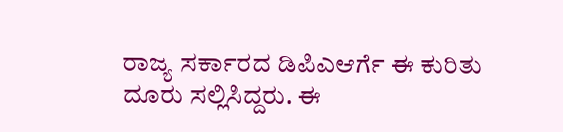ರಾಜ್ಯ ಸರ್ಕಾರದ ಡಿಪಿಎಆರ್ಗೆ ಈ ಕುರಿತು ದೂರು ಸಲ್ಲಿಸಿದ್ದರು. ಈ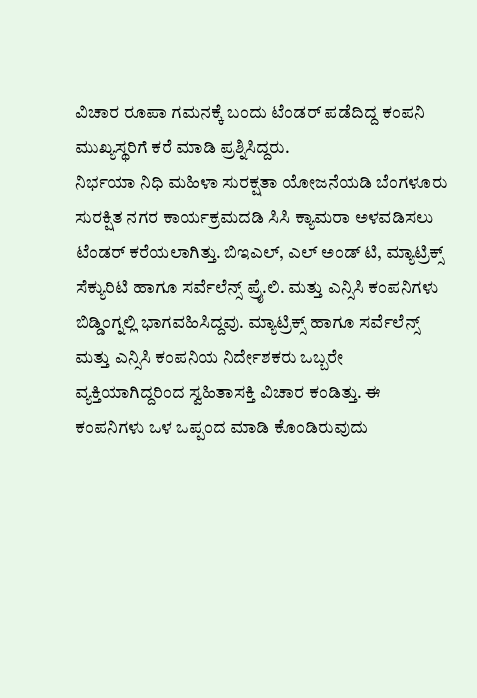ವಿಚಾರ ರೂಪಾ ಗಮನಕ್ಕೆ ಬಂದು ಟೆಂಡರ್ ಪಡೆದಿದ್ದ ಕಂಪನಿ ಮುಖ್ಯಸ್ಥರಿಗೆ ಕರೆ ಮಾಡಿ ಪ್ರಶ್ನಿಸಿದ್ದರು.
ನಿರ್ಭಯಾ ನಿಧಿ ಮಹಿಳಾ ಸುರಕ್ಷತಾ ಯೋಜನೆಯಡಿ ಬೆಂಗಳೂರು ಸುರಕ್ಷಿತ ನಗರ ಕಾರ್ಯಕ್ರಮದಡಿ ಸಿಸಿ ಕ್ಯಾಮರಾ ಅಳವಡಿಸಲು ಟೆಂಡರ್ ಕರೆಯಲಾಗಿತ್ತು. ಬಿಇಎಲ್, ಎಲ್ ಅಂಡ್ ಟಿ, ಮ್ಯಾಟ್ರಿಕ್ಸ್ ಸೆಕ್ಯುರಿಟಿ ಹಾಗೂ ಸರ್ವೆಲೆನ್ಸ್ ಪ್ರೖೆ.ಲಿ. ಮತ್ತು ಎನ್ಸಿಸಿ ಕಂಪನಿಗಳು ಬಿಡ್ಡಿಂಗ್ನಲ್ಲಿ ಭಾಗವಹಿಸಿದ್ದವು. ಮ್ಯಾಟ್ರಿಕ್ಸ್ ಹಾಗೂ ಸರ್ವೆಲೆನ್ಸ್ ಮತ್ತು ಎನ್ಸಿಸಿ ಕಂಪನಿಯ ನಿರ್ದೇಶಕರು ಒಬ್ಬರೇ ವ್ಯಕ್ತಿಯಾಗಿದ್ದರಿಂದ ಸ್ವಹಿತಾಸಕ್ತಿ ವಿಚಾರ ಕಂಡಿತ್ತು. ಈ ಕಂಪನಿಗಳು ಒಳ ಒಪ್ಪಂದ ಮಾಡಿ ಕೊಂಡಿರುವುದು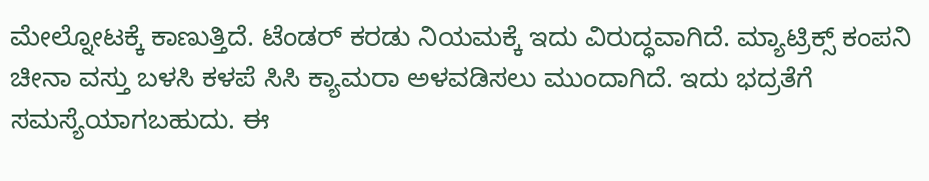ಮೇಲ್ನೋಟಕ್ಕೆ ಕಾಣುತ್ತಿದೆ. ಟೆಂಡರ್ ಕರಡು ನಿಯಮಕ್ಕೆ ಇದು ವಿರುದ್ಧವಾಗಿದೆ. ಮ್ಯಾಟ್ರಿಕ್ಸ್ ಕಂಪನಿ ಚೀನಾ ವಸ್ತು ಬಳಸಿ ಕಳಪೆ ಸಿಸಿ ಕ್ಯಾಮರಾ ಅಳವಡಿಸಲು ಮುಂದಾಗಿದೆ. ಇದು ಭದ್ರತೆಗೆ ಸಮಸ್ಯೆಯಾಗಬಹುದು. ಈ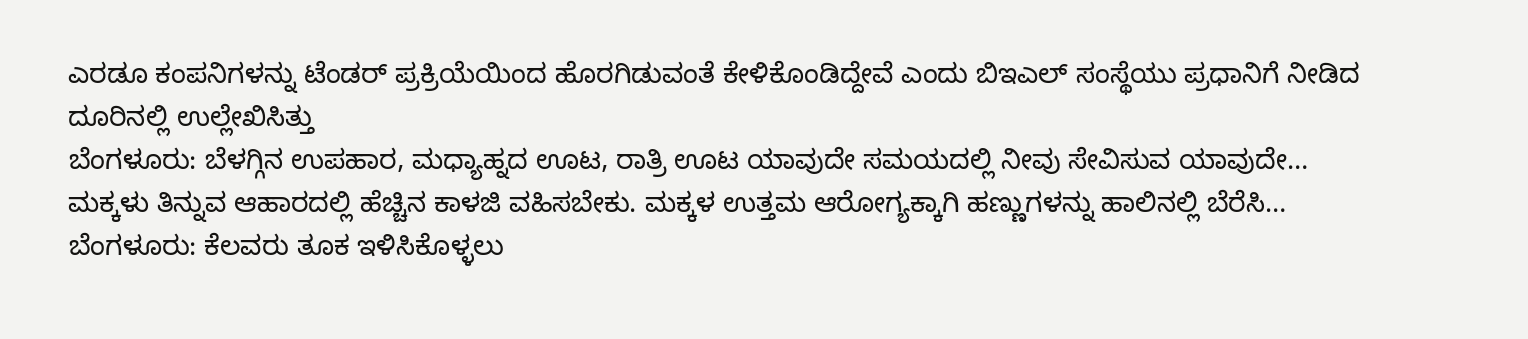ಎರಡೂ ಕಂಪನಿಗಳನ್ನು ಟೆಂಡರ್ ಪ್ರಕ್ರಿಯೆಯಿಂದ ಹೊರಗಿಡುವಂತೆ ಕೇಳಿಕೊಂಡಿದ್ದೇವೆ ಎಂದು ಬಿಇಎಲ್ ಸಂಸ್ಥೆಯು ಪ್ರಧಾನಿಗೆ ನೀಡಿದ ದೂರಿನಲ್ಲಿ ಉಲ್ಲೇಖಿಸಿತ್ತು
ಬೆಂಗಳೂರು: ಬೆಳಗ್ಗಿನ ಉಪಹಾರ, ಮಧ್ಯಾಹ್ನದ ಊಟ, ರಾತ್ರಿ ಊಟ ಯಾವುದೇ ಸಮಯದಲ್ಲಿ ನೀವು ಸೇವಿಸುವ ಯಾವುದೇ…
ಮಕ್ಕಳು ತಿನ್ನುವ ಆಹಾರದಲ್ಲಿ ಹೆಚ್ಚಿನ ಕಾಳಜಿ ವಹಿಸಬೇಕು. ಮಕ್ಕಳ ಉತ್ತಮ ಆರೋಗ್ಯಕ್ಕಾಗಿ ಹಣ್ಣುಗಳನ್ನು ಹಾಲಿನಲ್ಲಿ ಬೆರೆಸಿ…
ಬೆಂಗಳೂರು: ಕೆಲವರು ತೂಕ ಇಳಿಸಿಕೊಳ್ಳಲು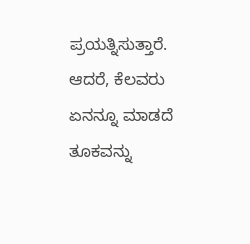ಪ್ರಯತ್ನಿಸುತ್ತಾರೆ. ಆದರೆ, ಕೆಲವರು ಏನನ್ನೂ ಮಾಡದೆ ತೂಕವನ್ನು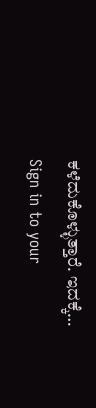ಕಳೆದುಕೊಳ್ಳುತ್ತಾರೆ. ಇದಕ್ಕೆ…
Sign in to your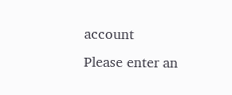account
Please enter an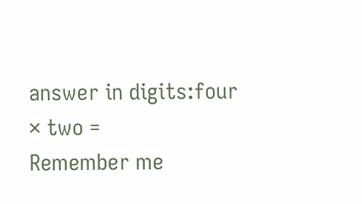answer in digits:four × two =
Remember me